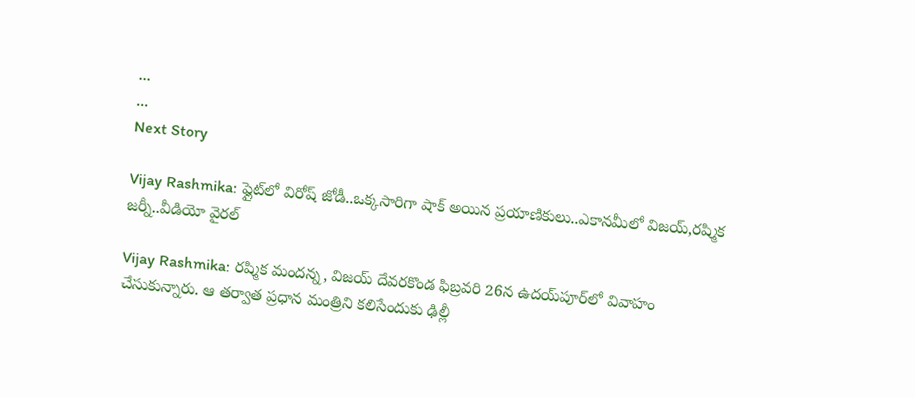...
...
Next Story

Vijay Rashmika: ఫ్లైట్‌లో విరోష్ జోడీ..ఒక్క‌సారిగా షాక్ అయిన ప్ర‌యాణికులు..ఎకాన‌మీలో విజ‌య్,ర‌ష్మిక జ‌ర్నీ..వీడియో వైరల్

Vijay Rashmika: రష్మిక మందన్న, విజయ్ దేవరకొండ ఫిబ్రవరి 26న ఉదయ్‌పూర్‌లో వివాహం చేసుకున్నారు. ఆ తర్వాత ప్రధాన మంత్రిని కలిసేందుకు ఢిల్లీ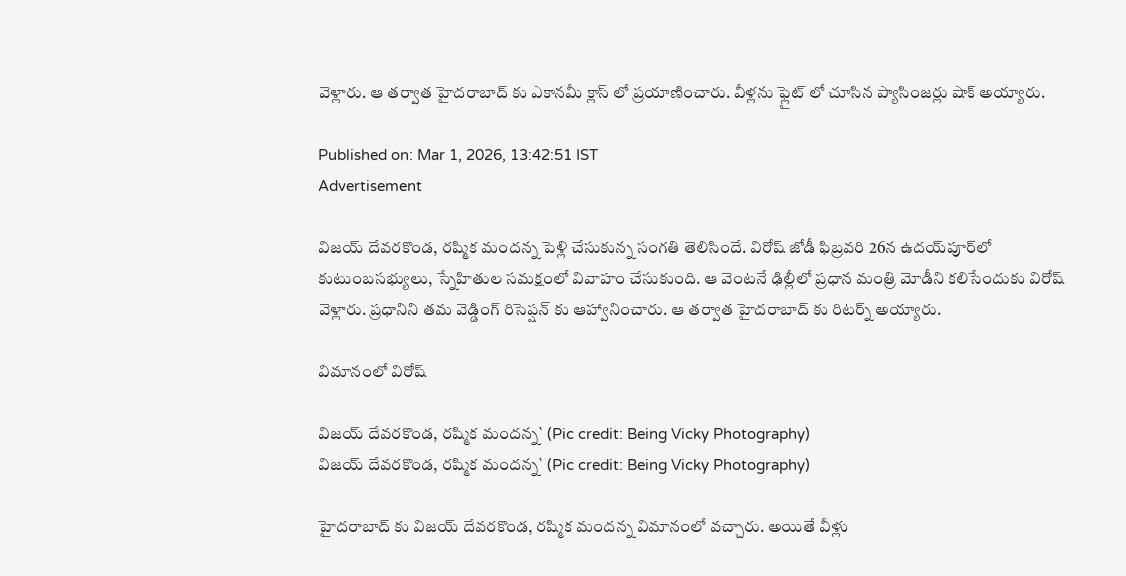వెళ్లారు. ఆ తర్వాత హైదరాబాద్ కు ఎకానమీ క్లాస్ లో ప్రయాణించారు. వీళ్లను ఫ్లైట్ లో చూసిన ప్యాసింజర్లు షాక్ అయ్యారు.

Published on: Mar 1, 2026, 13:42:51 IST
Advertisement

విజయ్ దేవరకొండ, రష్మిక మందన్న పెళ్లి చేసుకున్న సంగతి తెలిసిందే. విరోష్ జోడీ ఫిబ్రవరి 26న ఉదయ్‌పూర్‌లో కుటుంబసభ్యులు, స్నేహితుల సమక్షంలో వివాహం చేసుకుంది. ఆ వెంటనే ఢిల్లీలో ప్రధాన మంత్రి మోడీని కలిసేందుకు విరోష్ వెళ్లారు. ప్రధానిని తమ వెడ్డింగ్ రిసెప్షన్ కు ఆహ్వానించారు. ఆ తర్వాత హైదరాబాద్ కు రిటర్న్ అయ్యారు.

విమానంలో విరోష్

విజయ్ దేవరకొండ, రష్మిక మందన్న` (Pic credit: Being Vicky Photography)
విజయ్ దేవరకొండ, రష్మిక మందన్న` (Pic credit: Being Vicky Photography)

హైదరాబాద్ కు విజయ్ దేవరకొండ, రష్మిక మందన్న విమానంలో వచ్చారు. అయితే వీళ్లు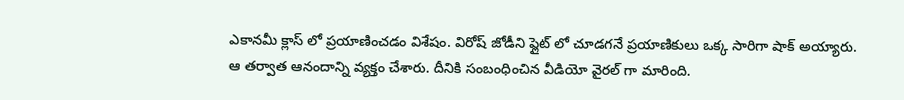ఎకానమీ క్లాస్ లో ప్రయాణించడం విశేషం. విరోష్ జోడీని ప్లైట్ లో చూడగనే ప్రయాణికులు ఒక్క సారిగా షాక్ అయ్యారు. ఆ తర్వాత ఆనందాన్ని వ్యక్తం చేశారు. దీనికి సంబంధించిన వీడియో వైరల్ గా మారింది.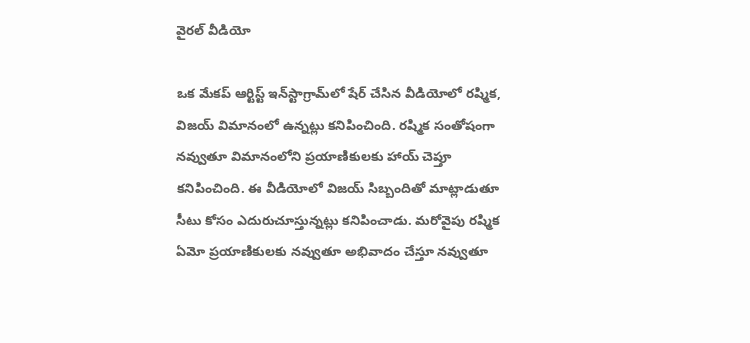వైరల్ వీడియో

ఒక మేకప్ ఆర్టిస్ట్ ఇన్‌స్టాగ్రామ్‌లో షేర్ చేసిన వీడియోలో రష్మిక, విజయ్ విమానంలో ఉన్నట్లు కనిపించింది. రష్మిక సంతోషంగా నవ్వుతూ విమానంలోని ప్రయాణికులకు హాయ్ చెప్తూ కనిపించింది. ఈ వీడియోలో విజయ్ సిబ్బందితో మాట్లాడుతూ సీటు కోసం ఎదురుచూస్తున్నట్లు కనిపించాడు. మరోవైపు రష్మిక ఏమో ప్రయాణికులకు నవ్వుతూ అభివాదం చేస్తూ నవ్వుతూ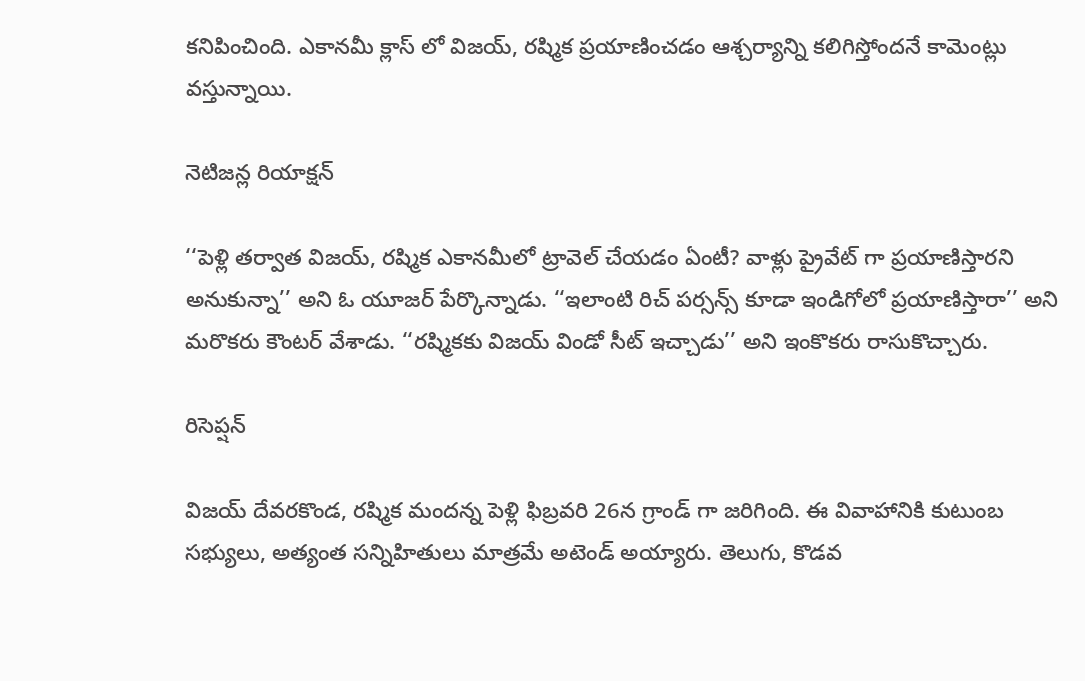కనిపించింది. ఎకానమీ క్లాస్ లో విజయ్, రష్మిక ప్రయాణించడం ఆశ్చర్యాన్ని కలిగిస్తోందనే కామెంట్లు వస్తున్నాయి.

నెటిజన్ల రియాక్షన్

‘‘పెళ్లి తర్వాత విజయ్, రష్మిక ఎకానమీలో ట్రావెల్ చేయడం ఏంటీ? వాళ్లు ప్రైవేట్ గా ప్రయాణిస్తారని అనుకున్నా’’ అని ఓ యూజర్ పేర్కొన్నాడు. ‘‘ఇలాంటి రిచ్ పర్సన్స్ కూడా ఇండిగోలో ప్రయాణిస్తారా’’ అని మరొకరు కౌంటర్ వేశాడు. ‘‘రష్మికకు విజయ్ విండో సీట్ ఇచ్చాడు’’ అని ఇంకొకరు రాసుకొచ్చారు.

రిసెప్షన్

విజయ్ దేవరకొండ, రష్మిక మందన్న పెళ్లి ఫిబ్రవరి 26న గ్రాండ్ గా జరిగింది. ఈ వివాహానికి కుటుంబ సభ్యులు, అత్యంత సన్నిహితులు మాత్రమే అటెండ్ అయ్యారు. తెలుగు, కొడవ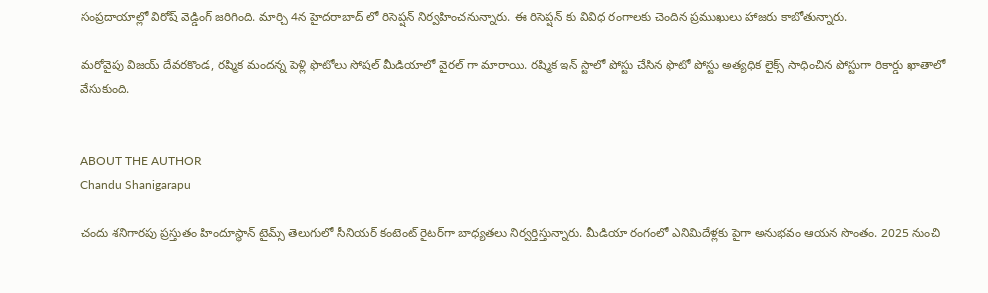సంప్రదాయాల్లో విరోష్ వెడ్డింగ్ జరిగింది. మార్చి 4న హైదరాబాద్ లో రిసెప్షన్ నిర్వహించనున్నారు. ఈ రిసెప్షన్ కు వివిధ రంగాలకు చెందిన ప్రముఖులు హాజరు కాబోతున్నారు.

మరోవైపు విజయ్ దేవరకొండ, రష్మిక మందన్న పెళ్లి ఫొటోలు సోషల్ మీడియాలో వైరల్ గా మారాయి. రష్మిక ఇన్ స్టాలో పోస్టు చేసిన ఫొటో పోస్టు అత్యధిక లైక్స్ సాధించిన పోస్టుగా రికార్డు ఖాతాలో వేసుకుంది.


ABOUT THE AUTHOR
Chandu Shanigarapu

చందు శనిగారపు ప్రస్తుతం హిందూస్థాన్ టైమ్స్ తెలుగులో సీనియర్ కంటెంట్ రైట‌ర్‌గా బాధ్యతలు నిర్వర్తిస్తున్నారు. మీడియా రంగంలో ఎనిమిదేళ్లకు పైగా అనుభవం ఆయన సొంతం. 2025 నుంచి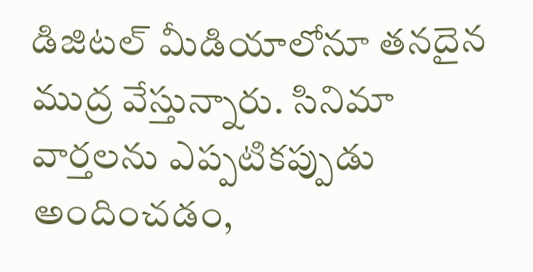డిజిటల్ మీడియాలోనూ తనదైన ముద్ర వేస్తున్నారు. సినిమా వార్తలను ఎప్పటికప్పుడు అందించడం,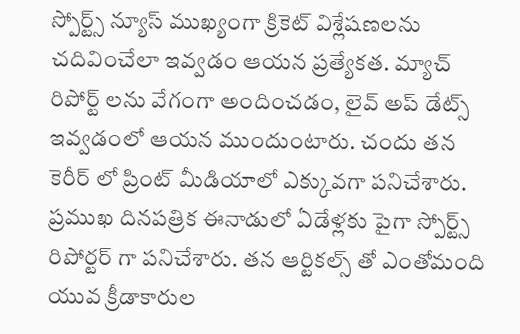స్పోర్ట్స్ న్యూస్ ముఖ్యంగా క్రికెట్ విశ్లేషణలను చదివించేలా ఇవ్వడం ఆయన ప్రత్యేకత. మ్యాచ్ రిపోర్ట్ లను వేగంగా అందించడం, లైవ్ అప్ డేట్స్ ఇవ్వడంలో ఆయన ముందుంటారు. చందు తన కెరీర్ లో ప్రింట్ మీడియాలో ఎక్కువగా పనిచేశారు. ప్రముఖ దినపత్రిక ఈనాడులో ఏడేళ్లకు పైగా స్పోర్ట్స్ రిపోర్టర్ గా పనిచేశారు. తన ఆర్టికల్స్ తో ఎంతోమంది యువ క్రీడాకారుల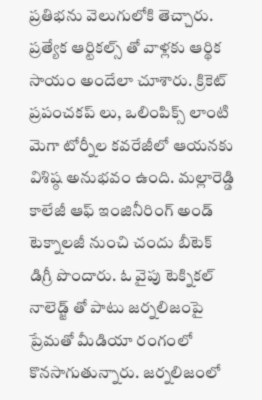ప్రతిభను వెలుగులోకి తెచ్చారు. ప్రత్యేక ఆర్టికల్స్ తో వాళ్లకు ఆర్థిక సాయం అందేలా చూశారు. క్రికెట్ ప్రపంచకప్ లు, ఒలింపిక్స్ లాంటి మెగా టోర్నీల కవరేజీలో ఆయనకు విశిష్ఠ అనుభవం ఉంది. మల్లారెడ్డి కాలేజీ ఆఫ్ ఇంజినీరింగ్ అండ్ టెక్నాలజీ నుంచి చందు బీటెక్ డిగ్రీ పొందారు. ఓ వైపు టెక్నికల్ నాలెడ్జ్ తో పాటు జర్నలిజంపై ప్రేమతో మీడియా రంగంలో కొనసాగుతున్నారు. జర్నలిజంలో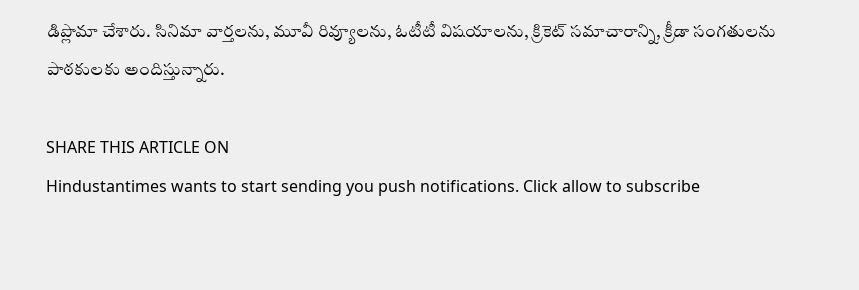డిప్లొమా చేశారు. సినిమా వార్తలను, మూవీ రివ్యూలను, ఓటీటీ విషయాలను, క్రికెట్ సమాచారాన్ని, క్రీడా సంగతులను పాఠకులకు అందిస్తున్నారు.

SHARE THIS ARTICLE ON
Hindustantimes wants to start sending you push notifications. Click allow to subscribe